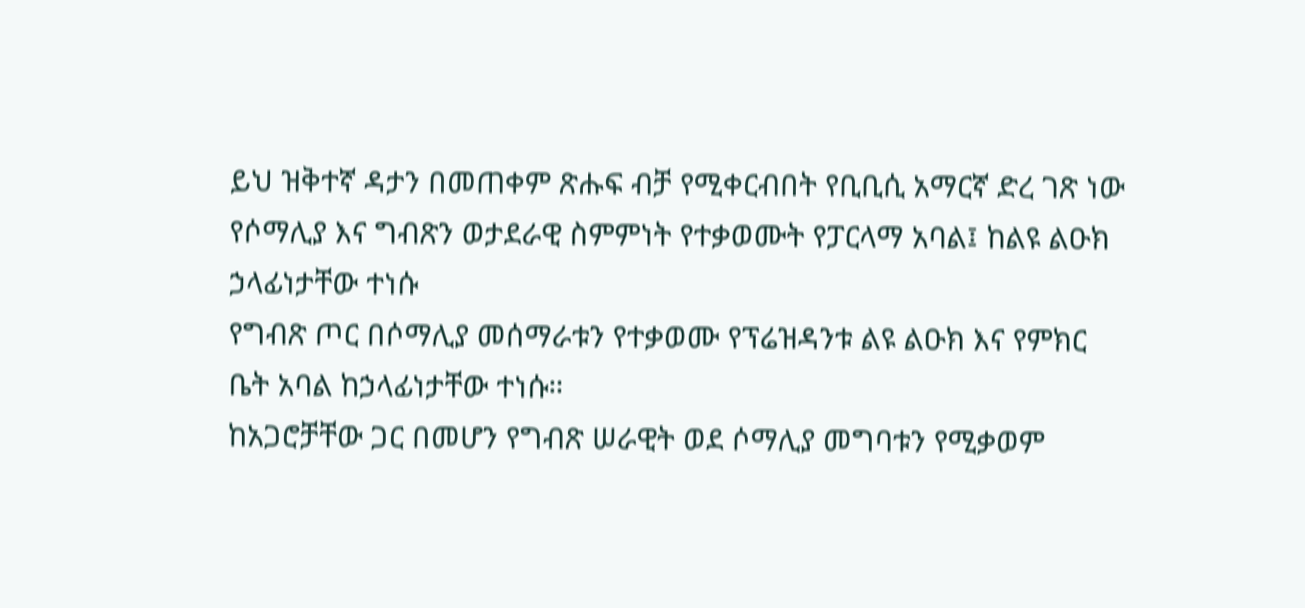ይህ ዝቅተኛ ዳታን በመጠቀም ጽሑፍ ብቻ የሚቀርብበት የቢቢሲ አማርኛ ድረ ገጽ ነው
የሶማሊያ እና ግብጽን ወታደራዊ ስምምነት የተቃወሙት የፓርላማ አባል፤ ከልዩ ልዑክ ኃላፊነታቸው ተነሱ
የግብጽ ጦር በሶማሊያ መሰማራቱን የተቃወሙ የፕሬዝዳንቱ ልዩ ልዑክ እና የምክር ቤት አባል ከኃላፊነታቸው ተነሱ።
ከአጋሮቻቸው ጋር በመሆን የግብጽ ሠራዊት ወደ ሶማሊያ መግባቱን የሚቃወም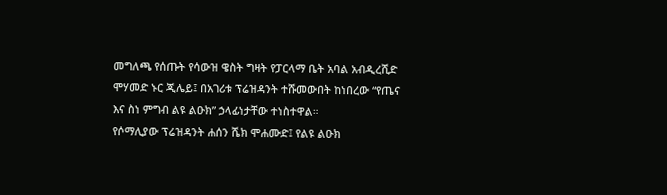መግለጫ የሰጡት የሳውዝ ዌስት ግዛት የፓርላማ ቤት አባል አብዲረሺድ ሞሃመድ ኑር ጂሌይ፤ በአገሪቱ ፕሬዝዳንት ተሹመውበት ከነበረው “የጤና እና ስነ ምግብ ልዩ ልዑክ” ኃላፊነታቸው ተነስተዋል።
የሶማሊያው ፕሬዝዳንት ሐሰን ሼክ ሞሐሙድ፤ የልዩ ልዑክ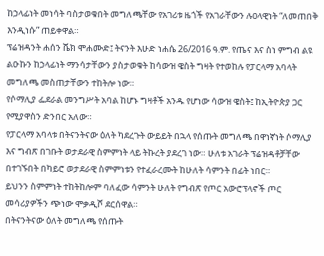ከኃላፊነት መነሳት ባስታወቁበት መግለጫቸው የአገሪቱ ዜጎች የአገራቸውን ሉዐላዊነት “ለመጠበቅ እንዲነሱ” ጠይቀዋል።
ፕሬዝዳንት ሐሰን ሼክ ሞሐሙድ፤ ትናንት እሁድ ነሐሴ 26/2016 ዓ.ም. የጤና እና ስነ ምግብ ልዩ ልዑኩን ከኃላፊነት ማንሳታቸውን ያስታወቁት ከሳውዝ ዌስት ግዛት የተወከሉ የፓርላማ አባላት መግለጫ መስጠታቸውን ተከትሎ ነው።
የሶማሊያ ፌደራል መንግሥት አባል ከሆኑ ግዛቶች አንዱ የሆነው ሳውዝ ዌስት፤ ከኢትዮጵያ ጋር የሚያዋስን ድንበር አለው።
የፓርላማ አባላቱ በትናንትናው ዕለት ካደረጉት ውይይት በኋላ የሰጡት መግለጫ በዋነኛነት ሶማሊያ እና ግብጽ በገቡት ወታደራዊ ስምምነት ላይ ትኩረት ያደረገ ነው። ሁለቱ አገራት ፕሬዝዳቶቻቸው በተገኙበት በካይሮ ወታደራዊ ስምምነቱን የተፈራረሙት ከሁለት ሳምንት በፊት ነበር።
ይህንን ስምምነት ተከትከሎም ባለፈው ሳምንት ሁለት የግብጽ የጦር አውሮፕላኖች ጦር መሳሪያዎችን ጭነው ሞቃዲሾ ደርሰዋል።
በትናንትናው ዕለት መግለጫ የሰጡት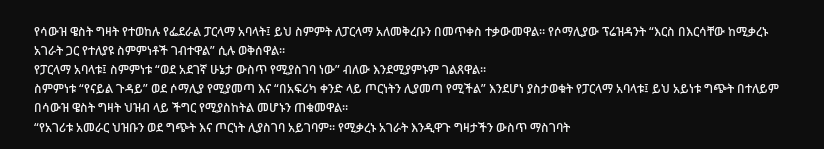የሳውዝ ዌስት ግዛት የተወከሉ የፌደራል ፓርላማ አባላት፤ ይህ ስምምት ለፓርላማ አለመቅረቡን በመጥቀስ ተቃውመዋል። የሶማሊያው ፕሬዝዳንት “እርስ በእርሳቸው ከሚቃረኑ አገራት ጋር የተለያዩ ስምምነቶች ገብተዋል” ሲሉ ወቅሰዋል።
የፓርላማ አባላቱ፤ ስምምነቱ “ወደ አደገኛ ሁኔታ ውስጥ የሚያስገባ ነው” ብለው እንደሚያምኑም ገልጸዋል።
ስምምነቱ “የናይል ጉዳይ” ወደ ሶማሊያ የሚያመጣ እና “በአፍሪካ ቀንድ ላይ ጦርነትን ሊያመጣ የሚችል” እንደሆነ ያስታወቁት የፓርላማ አባላቱ፤ ይህ አይነቱ ግጭት በተለይም በሳውዝ ዌስት ግዛት ህዝብ ላይ ችግር የሚያስከትል መሆኑን ጠቁመዋል።
“የአገሪቱ አመራር ህዝቡን ወደ ግጭት እና ጦርነት ሊያስገባ አይገባም። የሚቃረኑ አገራት እንዲዋጉ ግዛታችን ውስጥ ማስገባት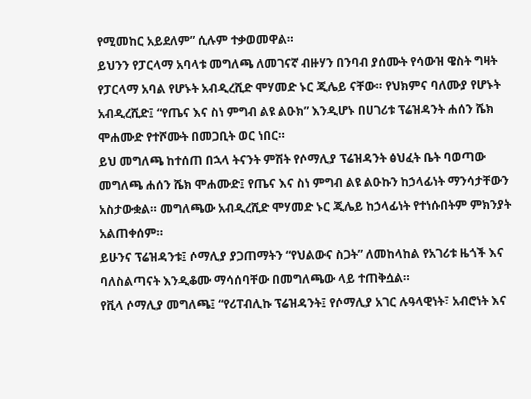የሚመከር አይደለም” ሲሉም ተቃወመዋል።
ይህንን የፓርላማ አባላቱ መግለጫ ለመገናኛ ብዙሃን በንባብ ያሰሙት የሳውዝ ዌስት ግዛት የፓርላማ አባል የሆኑት አብዲረሺድ ሞሃመድ ኑር ጂሌይ ናቸው። የህክምና ባለሙያ የሆኑት አብዲረሺድ፤ “የጤና እና ስነ ምግብ ልዩ ልዑክ” እንዲሆኑ በሀገሪቱ ፕሬዝዳንት ሐሰን ሼክ ሞሐሙድ የተሾሙት በመጋቢት ወር ነበር።
ይህ መግለጫ ከተሰጠ በኋላ ትናንት ምሽት የሶማሊያ ፕሬዝዳንት ፅህፈት ቤት ባወጣው መግለጫ ሐሰን ሼክ ሞሐሙድ፤ የጤና እና ስነ ምግብ ልዩ ልዑኩን ከኃላፊነት ማንሳታቸውን አስታውቋል። መግለጫው አብዲረሺድ ሞሃመድ ኑር ጂሌይ ከኃላፊነት የተነሱበትም ምክንያት አልጠቀሰም።
ይሁንና ፕሬዝዳንቱ፤ ሶማሊያ ያጋጠማትን “የህልውና ስጋት” ለመከላከል የአገሪቱ ዜጎች እና ባለስልጣናት እንዲቆሙ ማሳሰባቸው በመግለጫው ላይ ተጠቅሷል።
የቪላ ሶማሊያ መግለጫ፤ “የሪፐብሊኩ ፕሬዝዳንት፤ የሶማሊያ አገር ሉዓላዊነት፣ አብሮነት እና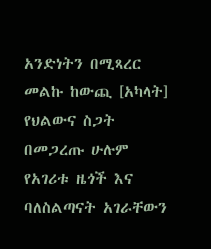አንድነትን በሚጻረር መልኩ ከውጪ [አካላት] የህልውና ስጋት በመጋረጡ ሁሉም የአገሪቱ ዜጎች እና ባለስልጣናት አገራቸውን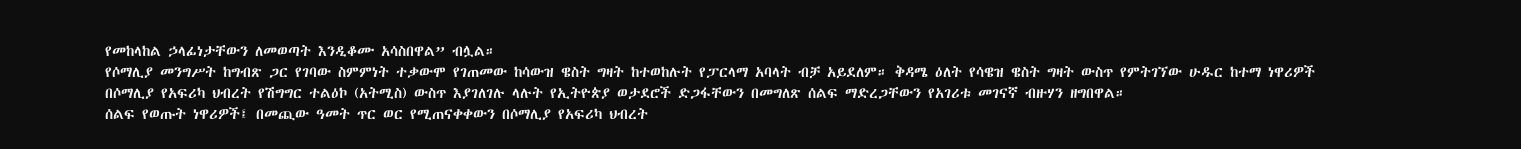የመከላከል ኃላፊነታቸውን ለመወጣት እንዲቆሙ አሳስበዋል” ብሏል።
የሶማሊያ መንግሥት ከግብጽ ጋር የገባው ስምምነት ተቃውሞ የገጠመው ከሳውዝ ዌስት ግዛት ከተወከሉት የፓርላማ አባላት ብቻ አይደለም። ቅዳሜ ዕለት የሳዌዝ ዌስት ግዛት ውስጥ የምትገኘው ሁዱር ከተማ ነዋሪዎች በሶማሊያ የአፍሪካ ህብረት የሽግግር ተልዕኮ (አትሚስ) ውስጥ እያገለገሉ ላሉት የኢትዮጵያ ወታደሮች ድጋፋቸውን በመግለጽ ሰልፍ ማድረጋቸውን የአገሪቱ መገናኛ ብዙሃን ዘግበዋል።
ሰልፍ የወጡት ነዋሪዎች፤ በመጪው ዓመት ጥር ወር የሚጠናቀቀውን በሶማሊያ የአፍሪካ ህብረት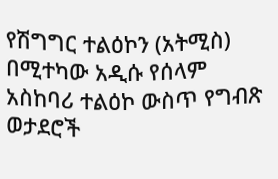የሽግግር ተልዕኮን (አትሚስ) በሚተካው አዲሱ የሰላም አስከባሪ ተልዕኮ ውስጥ የግብጽ ወታደሮች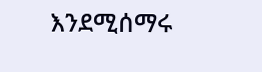እንደሚሰማሩ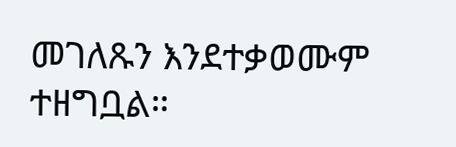መገለጹን እንደተቃወሙም ተዘግቧል።